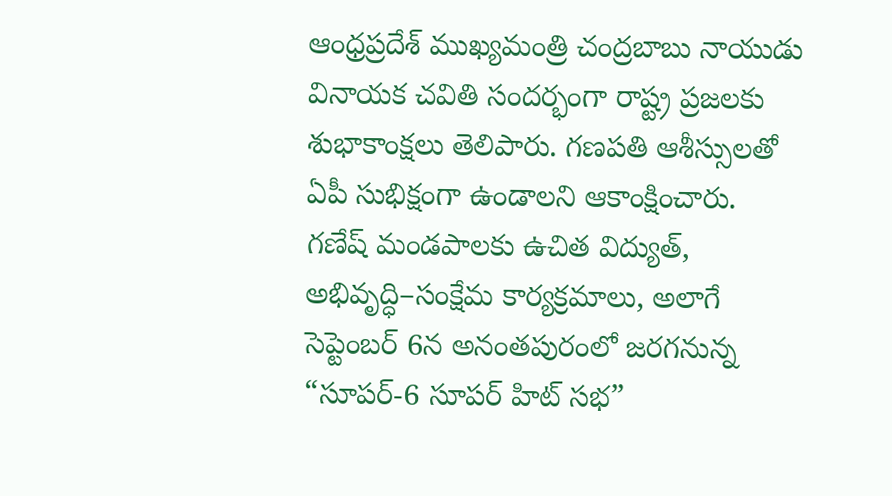ఆంధ్రప్రదేశ్ ముఖ్యమంత్రి చంద్రబాబు నాయుడు వినాయక చవితి సందర్భంగా రాష్ట్ర ప్రజలకు శుభాకాంక్షలు తెలిపారు. గణపతి ఆశీస్సులతో ఏపీ సుభిక్షంగా ఉండాలని ఆకాంక్షించారు. గణేష్ మండపాలకు ఉచిత విద్యుత్, అభివృద్ధి–సంక్షేమ కార్యక్రమాలు, అలాగే సెప్టెంబర్ 6న అనంతపురంలో జరగనున్న “సూపర్-6 సూపర్ హిట్ సభ”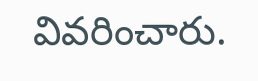వివరించారు.